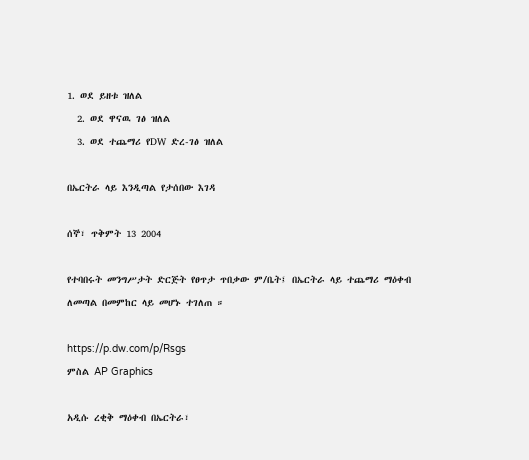1. ወደ ይዘቱ ዝለል
  2. ወደ ዋናዉ ገፅ ዝለል
  3. ወደ ተጨማሪ የDW ድረ-ገፅ ዝለል

በኤርትራ ላይ እንዲጣል የታሰበው እገዳ

ሰኞ፣ ጥቅምት 13 2004

የተባበሩት መንግሥታት ድርጅት የፀጥታ ጥበቃው ም/ቤት፤ በኤርትራ ላይ ተጨማሪ ማዕቀብ ለመጣል በመምከር ላይ መሆኑ ተገለጠ ።

https://p.dw.com/p/Rsgs
ምስል AP Graphics

አዲሱ ረቂቅ ማዕቀብ በኤርትራ፣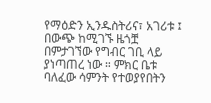የማዕድን ኢንዱስትሪና፣ አገሪቱ ፤ በውጭ ከሚገኙ ዜጎቿ በምታገኘው የግብር ገቢ ላይ ያነጣጠረ ነው ። ምክር ቤቱ ባለፈው ሳምንት የተወያየበትን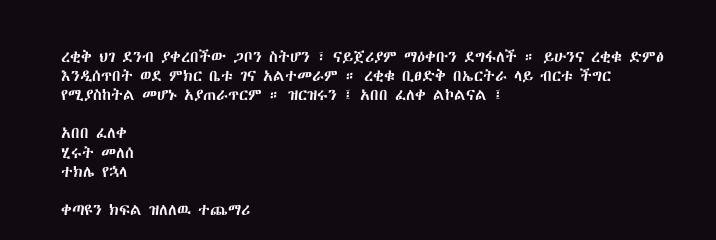ረቂቅ ህገ ደንብ ያቀረበችው ጋቦን ስትሆን ፣ ናይጀሪያም ማዕቀቡን ደግፋለች ። ይሁንና ረቂቁ ድምፅ እንዲሰጥበት ወደ ምክር ቤቱ ገና አልተመራም ። ረቂቁ ቢፀድቅ በኤርትራ ላይ ብርቱ ችግር የሚያስከትል መሆኑ አያጠራጥርም ። ዝርዝሩን ፤ አበበ ፈለቀ ልኮልናል ፤

አበበ ፈለቀ
ሂሩት መለሰ
ተክሌ የኋላ

ቀጣዩን ክፍል ዝለለዉ ተጨማሪ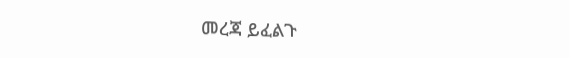መረጃ ይፈልጉ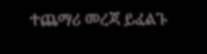ተጨማሪ መረጃ ይፈልጉ